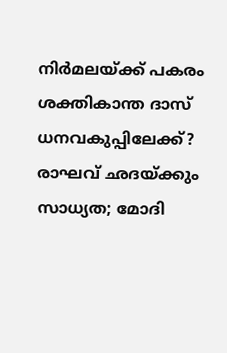നിര്‍മലയ്ക്ക് പകരം ശക്തികാന്ത ദാസ് ധനവകുപ്പിലേക്ക്? രാഘവ് ഛദയ്ക്കും സാധ്യത; മോദി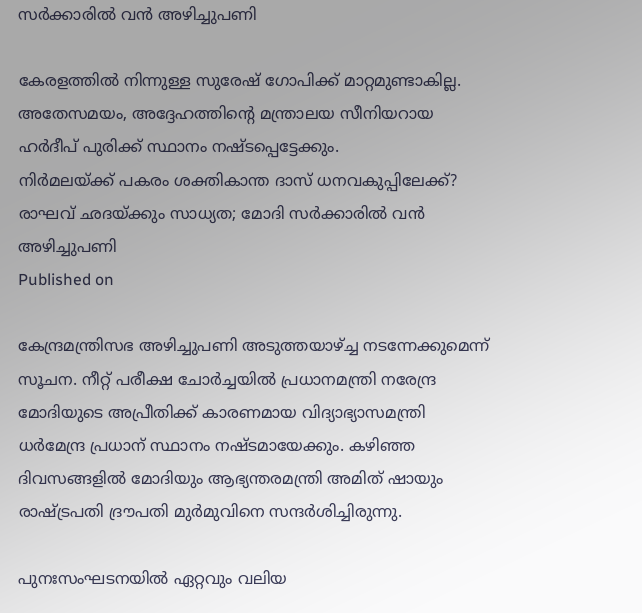സര്‍ക്കാരില്‍ വന്‍ അഴിച്ചുപണി

കേരളത്തില്‍ നിന്നുള്ള സുരേഷ് ഗോപിക്ക് മാറ്റമുണ്ടാകില്ല. അതേസമയം, അദ്ദേഹത്തിന്റെ മന്ത്രാലയ സീനിയറായ ഹര്‍ദീപ് പുരിക്ക് സ്ഥാനം നഷ്ടപ്പെട്ടേക്കും.
നിര്‍മലയ്ക്ക് പകരം ശക്തികാന്ത ദാസ് ധനവകുപ്പിലേക്ക്?  രാഘവ് ഛദയ്ക്കും സാധ്യത; മോദി സര്‍ക്കാരില്‍ വന്‍ അഴിച്ചുപണി
Published on

കേന്ദ്രമന്ത്രിസഭ അഴിച്ചുപണി അടുത്തയാഴ്ച്ച നടന്നേക്കുമെന്ന് സൂചന. നീറ്റ് പരീക്ഷ ചോര്‍ച്ചയില്‍ പ്രധാനമന്ത്രി നരേന്ദ്ര മോദിയുടെ അപ്രീതിക്ക് കാരണമായ വിദ്യാഭ്യാസമന്ത്രി ധര്‍മേന്ദ്ര പ്രധാന് സ്ഥാനം നഷ്ടമായേക്കും. കഴിഞ്ഞ ദിവസങ്ങളില്‍ മോദിയും ആഭ്യന്തരമന്ത്രി അമിത് ഷായും രാഷ്ട്രപതി ദ്രൗപതി മുര്‍മുവിനെ സന്ദര്‍ശിച്ചിരുന്നു.

പുനഃസംഘടനയില്‍ ഏറ്റവും വലിയ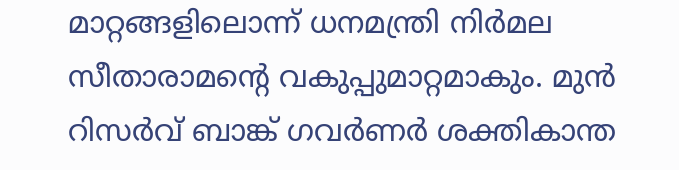മാറ്റങ്ങളിലൊന്ന് ധനമന്ത്രി നിര്‍മല സീതാരാമന്റെ വകുപ്പുമാറ്റമാകും. മുന്‍ റിസര്‍വ് ബാങ്ക് ഗവര്‍ണര്‍ ശക്തികാന്ത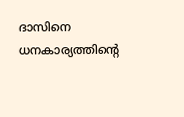ദാസിനെ ധനകാര്യത്തിന്റെ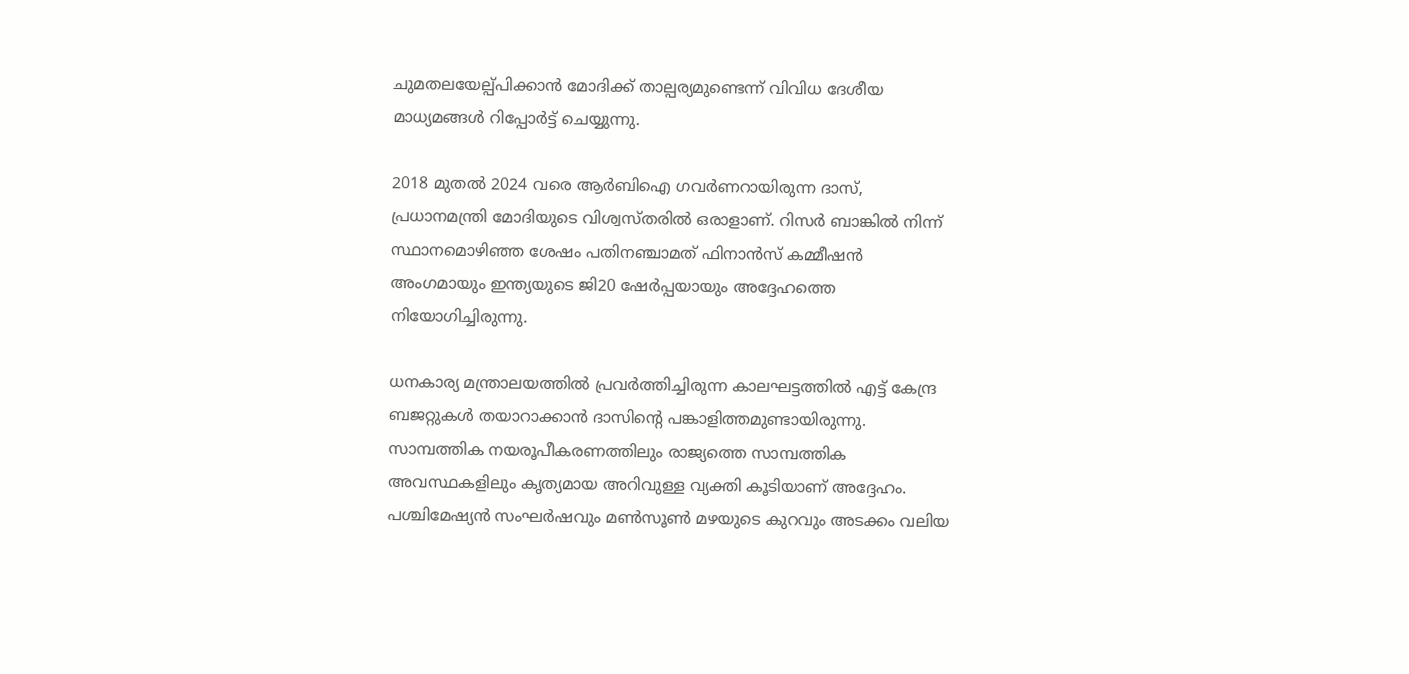ചുമതലയേല്പ്പിക്കാന്‍ മോദിക്ക് താല്പര്യമുണ്ടെന്ന് വിവിധ ദേശീയ മാധ്യമങ്ങള്‍ റിപ്പോര്‍ട്ട് ചെയ്യുന്നു.

2018 മുതല്‍ 2024 വരെ ആര്‍ബിഐ ഗവര്‍ണറായിരുന്ന ദാസ്, പ്രധാനമന്ത്രി മോദിയുടെ വിശ്വസ്തരില്‍ ഒരാളാണ്. റിസര്‍ ബാങ്കില്‍ നിന്ന് സ്ഥാനമൊഴിഞ്ഞ ശേഷം പതിനഞ്ചാമത് ഫിനാന്‍സ് കമ്മീഷന്‍ അംഗമായും ഇന്ത്യയുടെ ജി20 ഷേര്‍പ്പയായും അദ്ദേഹത്തെ നിയോഗിച്ചിരുന്നു.

ധനകാര്യ മന്ത്രാലയത്തില്‍ പ്രവര്‍ത്തിച്ചിരുന്ന കാലഘട്ടത്തില്‍ എട്ട് കേന്ദ്ര ബജറ്റുകള്‍ തയാറാക്കാന്‍ ദാസിന്റെ പങ്കാളിത്തമുണ്ടായിരുന്നു. സാമ്പത്തിക നയരൂപീകരണത്തിലും രാജ്യത്തെ സാമ്പത്തിക അവസ്ഥകളിലും കൃത്യമായ അറിവുള്ള വ്യക്തി കൂടിയാണ് അദ്ദേഹം. പശ്ചിമേഷ്യന്‍ സംഘര്‍ഷവും മണ്‍സൂണ്‍ മഴയുടെ കുറവും അടക്കം വലിയ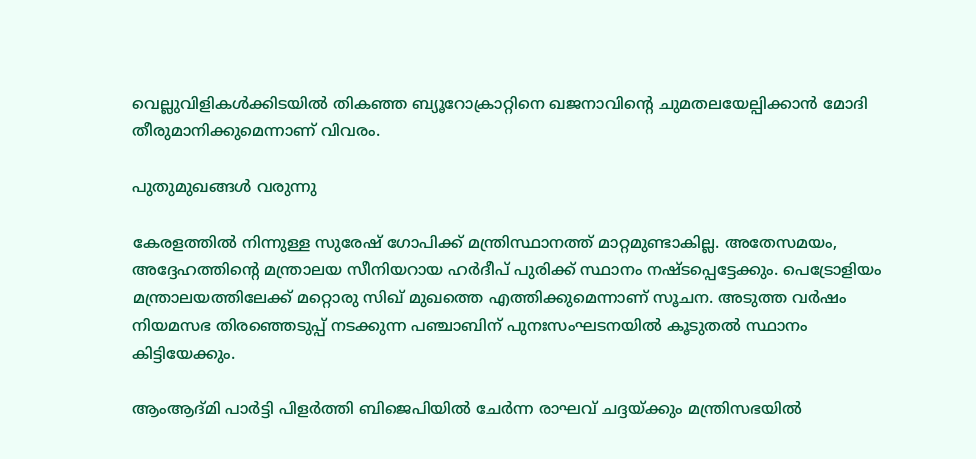വെല്ലുവിളികള്‍ക്കിടയില്‍ തികഞ്ഞ ബ്യൂറോക്രാറ്റിനെ ഖജനാവിന്റെ ചുമതലയേല്പിക്കാന്‍ മോദി തീരുമാനിക്കുമെന്നാണ് വിവരം.

പുതുമുഖങ്ങള്‍ വരുന്നു

കേരളത്തില്‍ നിന്നുള്ള സുരേഷ് ഗോപിക്ക് മന്ത്രിസ്ഥാനത്ത് മാറ്റമുണ്ടാകില്ല. അതേസമയം, അദ്ദേഹത്തിന്റെ മന്ത്രാലയ സീനിയറായ ഹര്‍ദീപ് പുരിക്ക് സ്ഥാനം നഷ്ടപ്പെട്ടേക്കും. പെട്രോളിയം മന്ത്രാലയത്തിലേക്ക് മറ്റൊരു സിഖ് മുഖത്തെ എത്തിക്കുമെന്നാണ് സൂചന. അടുത്ത വര്‍ഷം നിയമസഭ തിരഞ്ഞെടുപ്പ് നടക്കുന്ന പഞ്ചാബിന് പുനഃസംഘടനയില്‍ കൂടുതല്‍ സ്ഥാനം കിട്ടിയേക്കും.

ആംആദ്മി പാര്‍ട്ടി പിളര്‍ത്തി ബിജെപിയില്‍ ചേര്‍ന്ന രാഘവ് ചദ്ദയ്ക്കും മന്ത്രിസഭയില്‍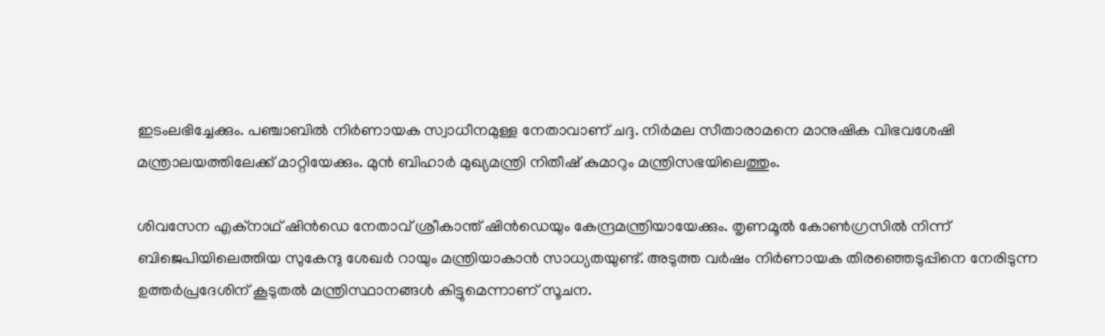ഇടംലഭിച്ചേക്കും. പഞ്ചാബില്‍ നിര്‍ണായക സ്വാധീനമുള്ള നേതാവാണ് ചദ്ദ. നിര്‍മല സീതാരാമനെ മാനുഷിക വിഭവശേഷി മന്ത്രാലയത്തിലേക്ക് മാറ്റിയേക്കും. മുന്‍ ബിഹാര്‍ മുഖ്യമന്ത്രി നിതീഷ് കുമാറും മന്ത്രിസഭയിലെത്തും.

ശിവസേന എക്‌നാഥ് ഷിന്‍ഡെ നേതാവ് ശ്രീകാന്ത് ഷിന്‍ഡെയും കേന്ദ്രമന്ത്രിയായേക്കും. തൃണമൂല്‍ കോണ്‍ഗ്രസില്‍ നിന്ന് ബിജെപിയിലെത്തിയ സുകേന്ദു ശേഖര്‍ റായും മന്ത്രിയാകാന്‍ സാധ്യതയുണ്ട്. അടുത്ത വര്‍ഷം നിര്‍ണായക തിരഞ്ഞെടുപ്പിനെ നേരിടുന്ന ഉത്തര്‍പ്രദേശിന് കൂടുതല്‍ മന്ത്രിസ്ഥാനങ്ങള്‍ കിട്ടുമെന്നാണ് സൂചന.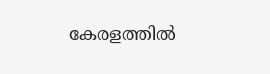കേരളത്തില്‍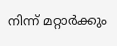നിന്ന് മറ്റാര്‍ക്കും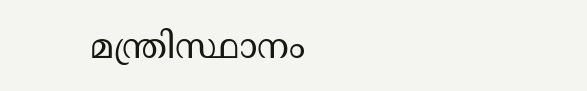മന്ത്രിസ്ഥാനം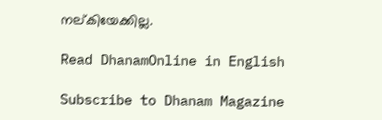നല്കിയേക്കില്ല.

Read DhanamOnline in English

Subscribe to Dhanam Magazine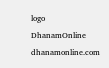logo
DhanamOnline
dhanamonline.com